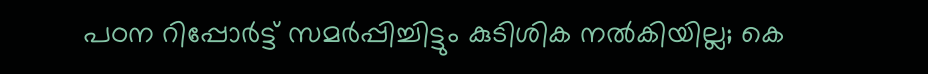പഠന റിപ്പോര്‍ട്ട് സമര്‍പ്പിച്ചിട്ടും കുടിശിക നല്‍കിയില്ല; കെ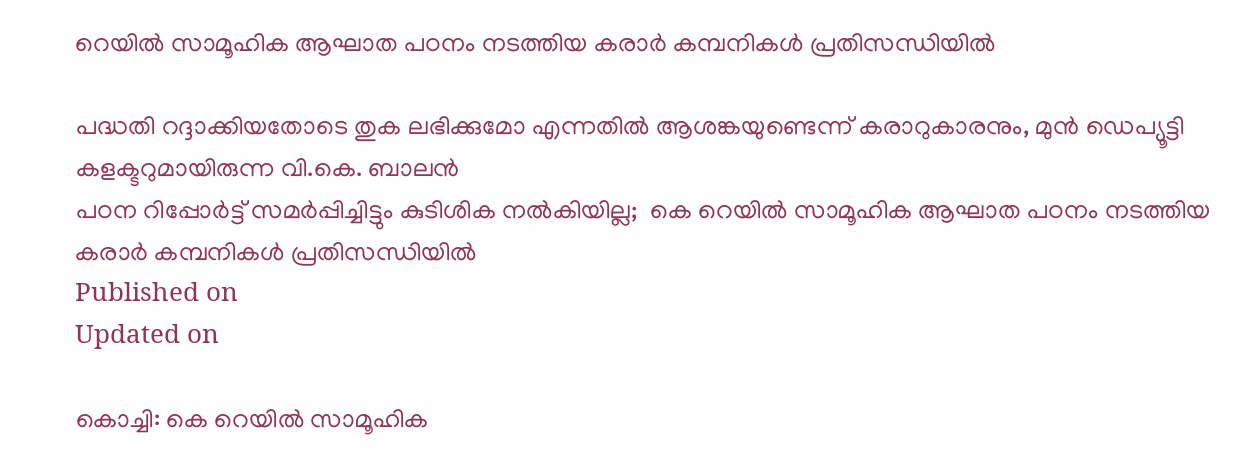റെയിൽ സാമൂഹിക ആഘാത പഠനം നടത്തിയ കരാര്‍ കമ്പനികള്‍ പ്രതിസന്ധിയില്‍

പദ്ധതി റദ്ദാക്കിയതോടെ തുക ലഭിക്കുമോ എന്നതിൽ ആശങ്കയുണ്ടെന്ന് കരാറുകാരനും, മുൻ ഡെപ്യൂട്ടി കളക്ടറുമായിരുന്ന വി.കെ. ബാലൻ
പഠന റിപ്പോര്‍ട്ട് സമര്‍പ്പിച്ചിട്ടും കുടിശിക നല്‍കിയില്ല;  കെ റെയിൽ സാമൂഹിക ആഘാത പഠനം നടത്തിയ കരാര്‍ കമ്പനികള്‍ പ്രതിസന്ധിയില്‍
Published on
Updated on

കൊച്ചി: കെ റെയിൽ സാമൂഹിക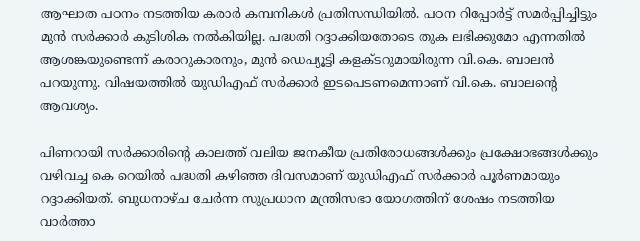ആഘാത പഠനം നടത്തിയ കരാർ കമ്പനികൾ പ്രതിസന്ധിയിൽ. പഠന റിപ്പോർട്ട് സമർപ്പിച്ചിട്ടും മുൻ സർക്കാർ കുടിശിക നൽകിയില്ല. പദ്ധതി റദ്ദാക്കിയതോടെ തുക ലഭിക്കുമോ എന്നതിൽ ആശങ്കയുണ്ടെന്ന് കരാറുകാരനും, മുൻ ഡെപ്യൂട്ടി കളക്ടറുമായിരുന്ന വി.കെ. ബാലൻ പറയുന്നു. വിഷയത്തിൽ യുഡിഎഫ് സർക്കാർ ഇടപെടണമെന്നാണ് വി.കെ. ബാലന്റെ ആവശ്യം.

പിണറായി സർക്കാരിന്റെ കാലത്ത് വലിയ ജനകീയ പ്രതിരോധങ്ങൾക്കും പ്രക്ഷോഭങ്ങൾക്കും വഴിവച്ച കെ റെയിൽ പദ്ധതി കഴിഞ്ഞ ദിവസമാണ് യുഡിഎഫ് സർക്കാർ പൂർണമായും റദ്ദാക്കിയത്. ബുധനാഴ്ച ചേർന്ന സുപ്രധാന മന്ത്രിസഭാ യോഗത്തിന് ശേഷം നടത്തിയ വാർത്താ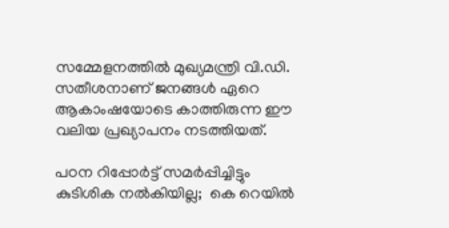സമ്മേളനത്തിൽ മുഖ്യമന്ത്രി വി.ഡി. സതീശനാണ് ജനങ്ങൾ ഏറെ ആകാംഷയോടെ കാത്തിരുന്ന ഈ വലിയ പ്രഖ്യാപനം നടത്തിയത്.

പഠന റിപ്പോര്‍ട്ട് സമര്‍പ്പിച്ചിട്ടും കുടിശിക നല്‍കിയില്ല;  കെ റെയിൽ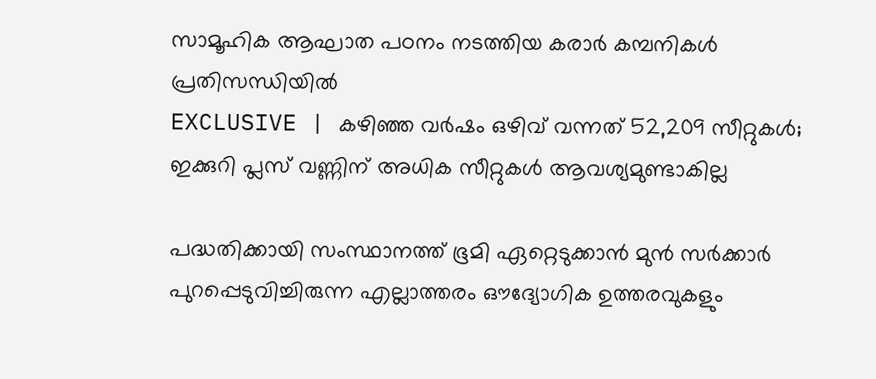സാമൂഹിക ആഘാത പഠനം നടത്തിയ കരാര്‍ കമ്പനികള്‍ പ്രതിസന്ധിയില്‍
EXCLUSIVE | കഴിഞ്ഞ വര്‍ഷം ഒഴിവ് വന്നത് 52,209 സീറ്റുകള്‍; ഇക്കുറി പ്ലസ് വണ്ണിന് അധിക സീറ്റുകള്‍ ആവശ്യമുണ്ടാകില്ല

പദ്ധതിക്കായി സംസ്ഥാനത്ത് ഭൂമി ഏറ്റെടുക്കാൻ മുൻ സർക്കാർ പുറപ്പെടുവിച്ചിരുന്ന എല്ലാത്തരം ഔദ്യോഗിക ഉത്തരവുകളും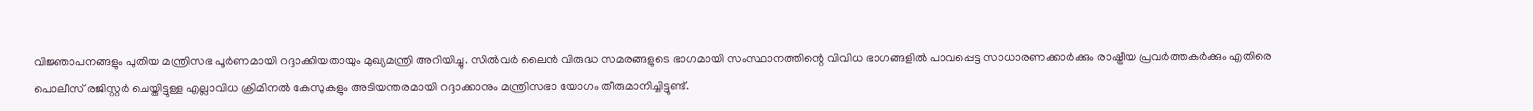വിജ്ഞാപനങ്ങളും പുതിയ മന്ത്രിസഭ പൂർണമായി റദ്ദാക്കിയതായും മുഖ്യമന്ത്രി അറിയിച്ചു. സിൽവർ ലൈൻ വിരുദ്ധ സമരങ്ങളുടെ ഭാഗമായി സംസ്ഥാനത്തിന്റെ വിവിധ ഭാഗങ്ങളിൽ പാവപ്പെട്ട സാധാരണക്കാർക്കും രാഷ്ട്രീയ പ്രവർത്തകർക്കും എതിരെ പൊലീസ് രജിസ്റ്റർ ചെയ്തിട്ടുള്ള എല്ലാവിധ ക്രിമിനൽ കേസുകളും അടിയന്തരമായി റദ്ദാക്കാനും മന്ത്രിസഭാ യോഗം തീരുമാനിച്ചിട്ടുണ്ട്.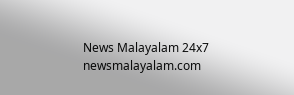News Malayalam 24x7
newsmalayalam.com